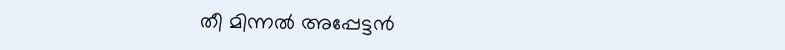തീ മിന്നൽ അപ്പേട്ടൻ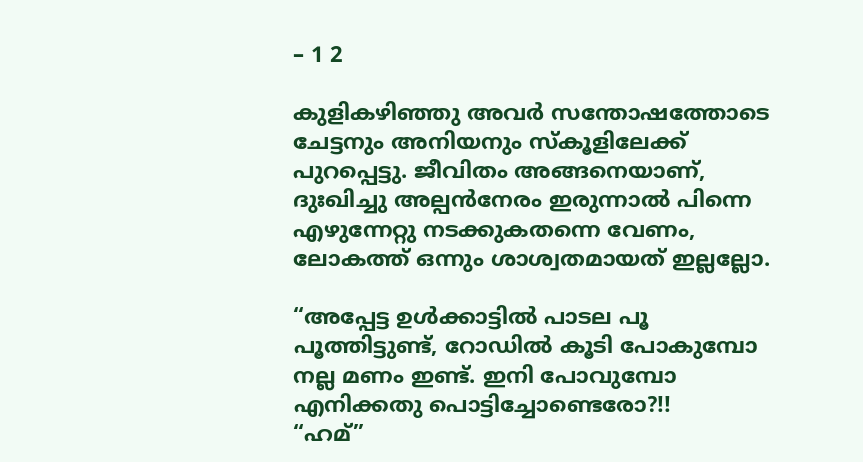– 1 2

കുളികഴിഞ്ഞു അവർ സന്തോഷത്തോടെ ചേട്ടനും അനിയനും സ്കൂളിലേക്ക് പുറപ്പെട്ടു. ജീവിതം അങ്ങനെയാണ്, ദുഃഖിച്ചു അല്പൻനേരം ഇരുന്നാൽ പിന്നെ എഴുന്നേറ്റു നടക്കുകതന്നെ വേണം, ലോകത്ത് ഒന്നും ശാശ്വതമായത് ഇല്ലല്ലോ.

“അപ്പേട്ട ഉൾക്കാട്ടിൽ പാടല പൂ പൂത്തിട്ടുണ്ട്, റോഡിൽ കൂടി പോകുമ്പോ നല്ല മണം ഇണ്ട്. ഇനി പോവുമ്പോ എനിക്കതു പൊട്ടിച്ചോണ്ടെരോ?!!
“ഹമ്”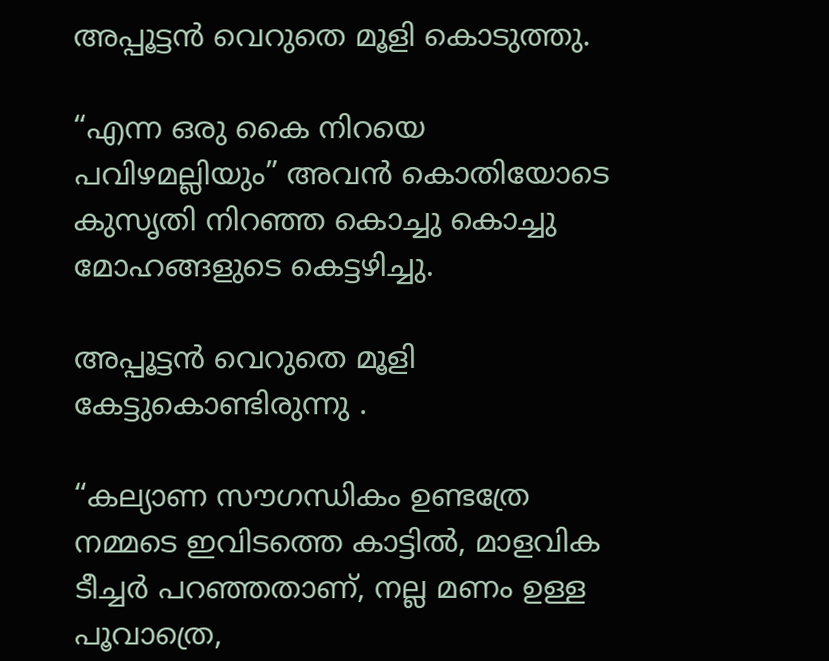അപ്പൂട്ടൻ വെറുതെ മൂളി കൊടുത്തു.

“എന്ന ഒരു കൈ നിറയെ പവിഴമല്ലിയും” അവൻ കൊതിയോടെ കുസൃതി നിറഞ്ഞ കൊച്ചു കൊച്ചു മോഹങ്ങളുടെ കെട്ടഴിച്ചു.

അപ്പൂട്ടൻ വെറുതെ മൂളി കേട്ടുകൊണ്ടിരുന്നു .

“കല്യാണ സൗഗന്ധികം ഉണ്ടത്രേ നമ്മടെ ഇവിടത്തെ കാട്ടിൽ, മാളവിക ടീച്ചർ പറഞ്ഞതാണ്, നല്ല മണം ഉള്ള പൂവാത്രെ,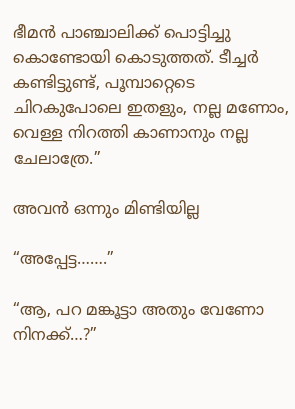ഭീമൻ പാഞ്ചാലിക്ക് പൊട്ടിച്ചു കൊണ്ടോയി കൊടുത്തത്. ടീച്ചർ കണ്ടിട്ടുണ്ട്, പൂമ്പാറ്റെടെ ചിറകുപോലെ ഇതളും, നല്ല മണോം, വെള്ള നിറത്തി കാണാനും നല്ല ചേലാത്രേ.”

അവൻ ഒന്നും മിണ്ടിയില്ല

“അപ്പേട്ട…….”

“ആ, പറ മങ്കൂട്ടാ അതും വേണോ നിനക്ക്…?”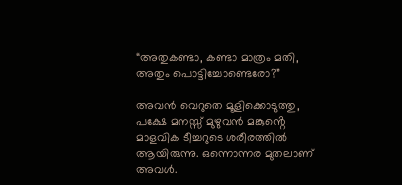“അതുകണ്ടാ, കണ്ടാ മാത്രം മതി, അതും പൊട്ടിച്ചോണ്ടെരോ?”

അവൻ വെറുതെ മൂളിക്കൊടുത്തു, പക്ഷേ മനസ്സ് മുഴുവൻ മങ്കുൻ്റെ മാളവിക ടീച്ചറുടെ ശരീരത്തിൽ ആയിരുന്നു. ഒന്നൊന്നര മുതലാണ് അവൾ.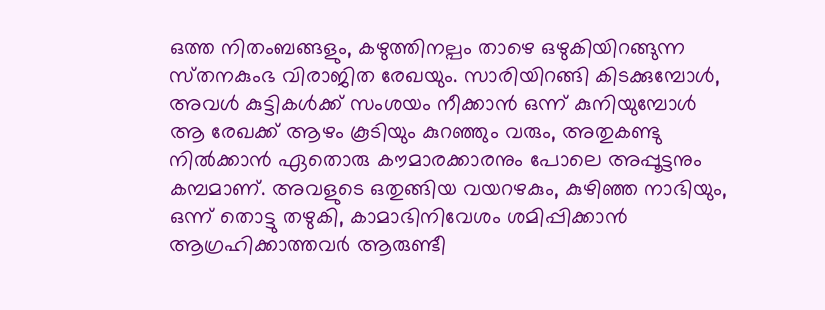ഒത്ത നിതംബങ്ങളും, കഴുത്തിനല്പം താഴെ ഒഴുകിയിറങ്ങുന്ന സ്‌തനകുംഭ വിരാജിത രേഖയും. സാരിയിറങ്ങി കിടക്കുമ്പോൾ, അവൾ കുട്ടികൾക്ക് സംശയം നീക്കാൻ ഒന്ന് കുനിയുമ്പോൾ ആ രേഖക്ക് ആഴം കൂടിയും കുറഞ്ഞും വരും, അതുകണ്ടു നിൽക്കാൻ ഏതൊരു കൗമാരക്കാരനും പോലെ അപ്പൂട്ടനും കമ്പമാണ്. അവളുടെ ഒതുങ്ങിയ വയറഴകും, കുഴിഞ്ഞ നാഭിയും, ഒന്ന് തൊട്ടു തഴുകി, കാമാഭിനിവേശം ശമിപ്പിക്കാൻ ആഗ്രഹിക്കാത്തവർ ആരുണ്ടീ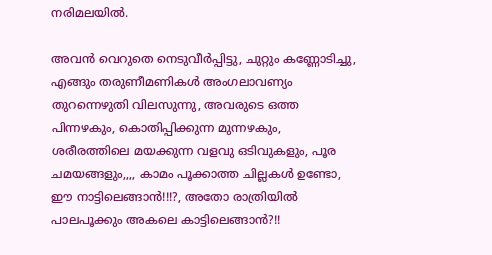നരിമലയിൽ.

അവൻ വെറുതെ നെടുവീർപ്പിട്ടു, ചുറ്റും കണ്ണോടിച്ചു, എങ്ങും തരുണീമണികൾ അംഗലാവണ്യം തുറന്നെഴുതി വിലസുന്നു, അവരുടെ ഒത്ത പിന്നഴകും, കൊതിപ്പിക്കുന്ന മുന്നഴകും, ശരീരത്തിലെ മയക്കുന്ന വളവു ഒടിവുകളും, പൂര ചമയങ്ങളും,,,, കാമം പൂക്കാത്ത ചില്ലകൾ ഉണ്ടോ, ഈ നാട്ടിലെങ്ങാൻ!!!?, അതോ രാത്രിയിൽ പാലപൂക്കും അകലെ കാട്ടിലെങ്ങാൻ?!!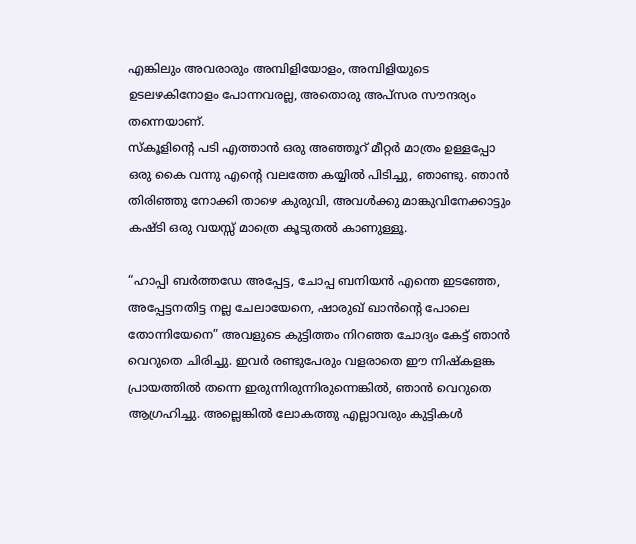എങ്കിലും അവരാരും അമ്പിളിയോളം, അമ്പിളിയുടെ ഉടലഴകിനോളം പോന്നവരല്ല, അതൊരു അപ്സര സൗന്ദര്യം തന്നെയാണ്.
സ്കൂളിന്റെ പടി എത്താൻ ഒരു അഞ്ഞൂറ് മീറ്റർ മാത്രം ഉള്ളപ്പോ ഒരു കൈ വന്നു എന്റെ വലത്തേ കയ്യിൽ പിടിച്ചു, ഞാണ്ടു. ഞാൻ തിരിഞ്ഞു നോക്കി താഴെ കുരുവി, അവൾക്കു മാങ്കുവിനേക്കാട്ടും കഷ്ടി ഒരു വയസ്സ് മാത്രെ കൂടുതൽ കാണുള്ളൂ.

“ഹാപ്പി ബർത്തഡേ അപ്പേട്ട, ചോപ്പ ബനിയൻ എന്തെ ഇടഞ്ഞേ, അപ്പേട്ടനതിട്ട നല്ല ചേലായേനെ, ഷാരുഖ് ഖാൻൻ്റെ പോലെ തോന്നിയേനെ” അവളുടെ കുട്ടിത്തം നിറഞ്ഞ ചോദ്യം കേട്ട് ഞാൻ വെറുതെ ചിരിച്ചു. ഇവർ രണ്ടുപേരും വളരാതെ ഈ നിഷ്കളങ്ക പ്രായത്തിൽ തന്നെ ഇരുന്നിരുന്നിരുന്നെങ്കിൽ, ഞാൻ വെറുതെ ആഗ്രഹിച്ചു. അല്ലെങ്കിൽ ലോകത്തു എല്ലാവരും കുട്ടികൾ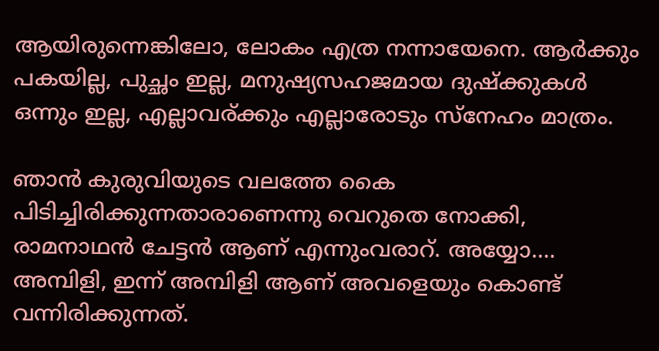ആയിരുന്നെങ്കിലോ, ലോകം എത്ര നന്നായേനെ. ആർക്കും പകയില്ല, പുച്ഛം ഇല്ല, മനുഷ്യസഹജമായ ദുഷ്ക്കുകൾ ഒന്നും ഇല്ല, എല്ലാവര്ക്കും എല്ലാരോടും സ്നേഹം മാത്രം.

ഞാൻ കുരുവിയുടെ വലത്തേ കൈ പിടിച്ചിരിക്കുന്നതാരാണെന്നു വെറുതെ നോക്കി, രാമനാഥൻ ചേട്ടൻ ആണ് എന്നുംവരാറ്. അയ്യോ…. അമ്പിളി, ഇന്ന് അമ്പിളി ആണ് അവളെയും കൊണ്ട് വന്നിരിക്കുന്നത്.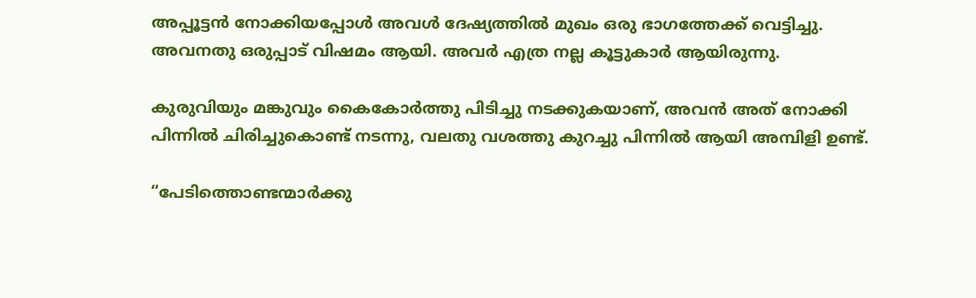അപ്പൂട്ടൻ നോക്കിയപ്പോൾ അവൾ ദേഷ്യത്തിൽ മുഖം ഒരു ഭാഗത്തേക്ക് വെട്ടിച്ചു. അവനതു ഒരുപ്പാട്‌ വിഷമം ആയി. അവർ എത്ര നല്ല കൂട്ടുകാർ ആയിരുന്നു.

കുരുവിയും മങ്കുവും കൈകോർത്തു പിടിച്ചു നടക്കുകയാണ്, അവൻ അത് നോക്കി പിന്നിൽ ചിരിച്ചുകൊണ്ട് നടന്നു, വലതു വശത്തു കുറച്ചു പിന്നിൽ ആയി അമ്പിളി ഉണ്ട്.

“പേടിത്തൊണ്ടന്മാർക്കു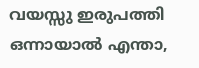വയസ്സു ഇരുപത്തി ഒന്നായാൽ എന്താ,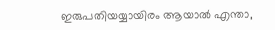ഇരുപതിയയ്യായിരം ആയാൽ എന്താ,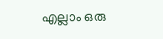എല്ലാം ഒരു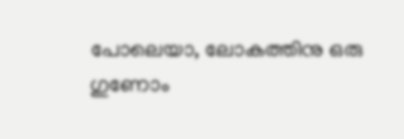പോലെയാ, ലോകത്തിനു ഒരു ഗുണോം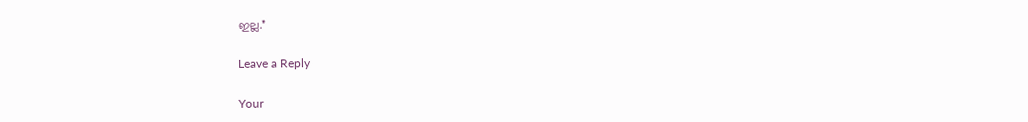ഇല്ല.”

Leave a Reply

Your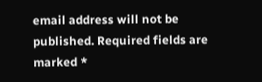email address will not be published. Required fields are marked *